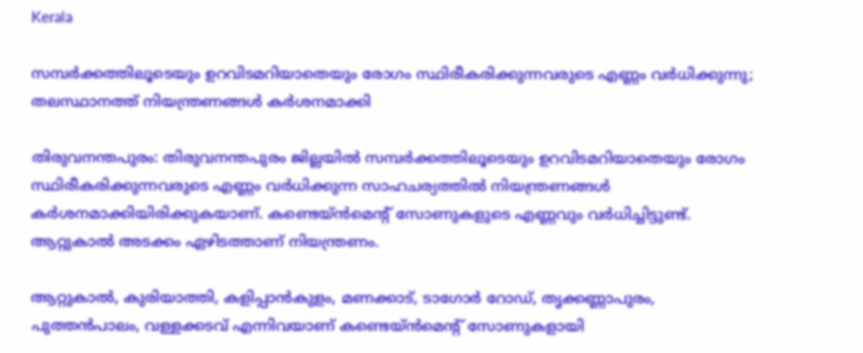Kerala

സമ്പര്‍ക്കത്തിലൂടെയും ഉറവിടമറിയാതെയും രോഗം സ്ഥിരീകരിക്കുന്നവരുടെ എണ്ണം വര്‍ധിക്കുന്നു; തലസ്ഥാനത്ത് നിയന്ത്രണങ്ങള്‍ കര്‍ശനമാക്കി

തിരുവനന്തപുരം: തിരുവനന്തപുരം ജില്ലയില്‍ സമ്പര്‍ക്കത്തിലൂടെയും ഉറവിടമറിയാതെയും രോഗം സ്ഥിരീകരിക്കുന്നവരുടെ എണ്ണം വര്‍ധിക്കുന്ന സാഹചര്യത്തില്‍ നിയന്ത്രണങ്ങള്‍ കര്‍ശനമാക്കിയിരിക്കുകയാണ്. കണ്ടെയ്ന്‍മെന്റ് സോണുകളുടെ എണ്ണവും വര്‍ധിച്ചിട്ടുണ്ട്. ആറ്റുകാല്‍ അടക്കം ഏഴിടത്താണ് നിയന്ത്രണം.

ആറ്റുകാല്‍, കുരിയാത്തി, കളിപ്പാന്‍കുളം, മണക്കാട്, ടാഗോര്‍ റോഡ്, തൃക്കണ്ണാപുരം, പുത്തന്‍പാലം, വള്ളക്കടവ് എന്നിവയാണ് കണ്ടെയ്ന്‍മെന്റ് സോണുകളായി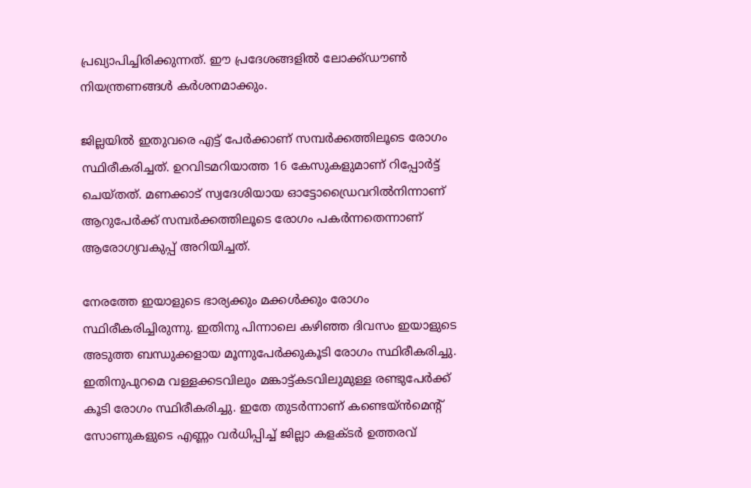പ്രഖ്യാപിച്ചിരിക്കുന്നത്. ഈ പ്രദേശങ്ങളില്‍ ലോക്ക്ഡൗണ്‍ നിയന്ത്രണങ്ങള്‍ കര്‍ശനമാക്കും.

ജില്ലയില്‍ ഇതുവരെ എട്ട് പേര്‍ക്കാണ് സമ്പര്‍ക്കത്തിലൂടെ രോഗം സ്ഥിരീകരിച്ചത്. ഉറവിടമറിയാത്ത 16 കേസുകളുമാണ് റിപ്പോര്‍ട്ട് ചെയ്തത്. മണക്കാട് സ്വദേശിയായ ഓട്ടോഡ്രൈവറില്‍നിന്നാണ് ആറുപേര്‍ക്ക് സമ്പര്‍ക്കത്തിലൂടെ രോഗം പകര്‍ന്നതെന്നാണ് ആരോഗ്യവകുപ്പ് അറിയിച്ചത്.

നേരത്തേ ഇയാളുടെ ഭാര്യക്കും മക്കള്‍ക്കും രോഗം സ്ഥിരീകരിച്ചിരുന്നു. ഇതിനു പിന്നാലെ കഴിഞ്ഞ ദിവസം ഇയാളുടെ അടുത്ത ബന്ധുക്കളായ മൂന്നുപേര്‍ക്കുകൂടി രോഗം സ്ഥിരീകരിച്ചു. ഇതിനുപുറമെ വള്ളക്കടവിലും മങ്കാട്ട്കടവിലുമുള്ള രണ്ടുപേര്‍ക്ക് കൂടി രോഗം സ്ഥിരീകരിച്ചു. ഇതേ തുടര്‍ന്നാണ് കണ്ടെയ്ന്‍മെന്റ് സോണുകളുടെ എണ്ണം വര്‍ധിപ്പിച്ച് ജില്ലാ കളക്ടര്‍ ഉത്തരവ്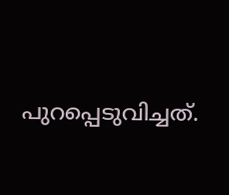പുറപ്പെടുവിച്ചത്.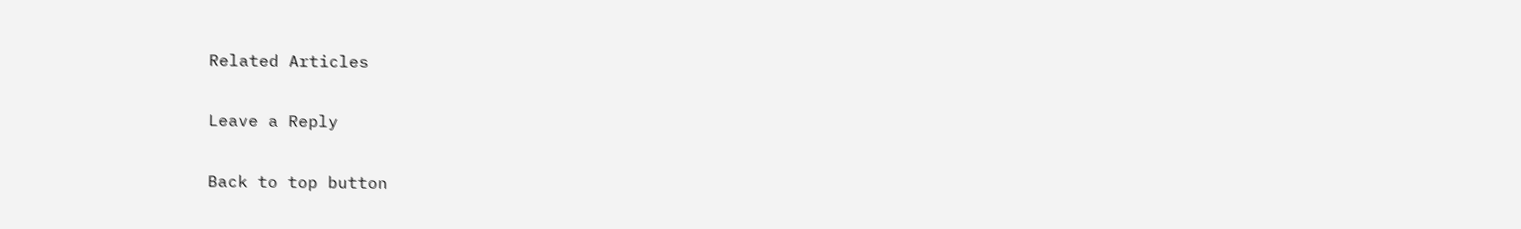Related Articles

Leave a Reply

Back to top button